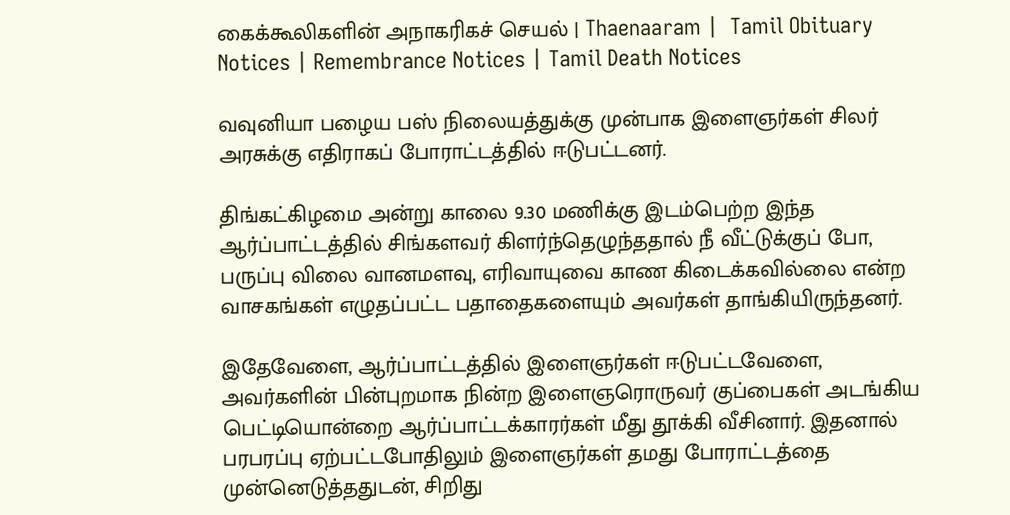கைக்கூலிகளின் அநாகரிகச் செயல் | Thaenaaram |  Tamil Obituary Notices | Remembrance Notices | Tamil Death Notices

வவுனியா பழைய பஸ் நிலையத்துக்கு முன்பாக இளைஞர்கள் சிலர் அரசுக்கு எதிராகப் போராட்டத்தில் ஈடுபட்டனர்.

திங்கட்கிழமை அன்று காலை 9.30 மணிக்கு இடம்பெற்ற இந்த ஆர்ப்பாட்டத்தில் சிங்களவர் கிளர்ந்தெழுந்ததால் நீ வீட்டுக்குப் போ, பருப்பு விலை வானமளவு, எரிவாயுவை காண கிடைக்கவில்லை என்ற வாசகங்கள் எழுதப்பட்ட பதாதைகளையும் அவர்கள் தாங்கியிருந்தனர்.

இதேவேளை, ஆர்ப்பாட்டத்தில் இளைஞர்கள் ஈடுபட்டவேளை, அவர்களின் பின்புறமாக நின்ற இளைஞரொருவர் குப்பைகள் அடங்கிய பெட்டியொன்றை ஆர்ப்பாட்டக்காரர்கள் மீது தூக்கி வீசினார். இதனால் பரபரப்பு ஏற்பட்டபோதிலும் இளைஞர்கள் தமது போராட்டத்தை முன்னெடுத்ததுடன், சிறிது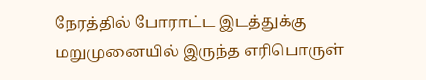நேரத்தில் போராட்ட இடத்துக்கு மறுமுனையில் இருந்த எரிபொருள்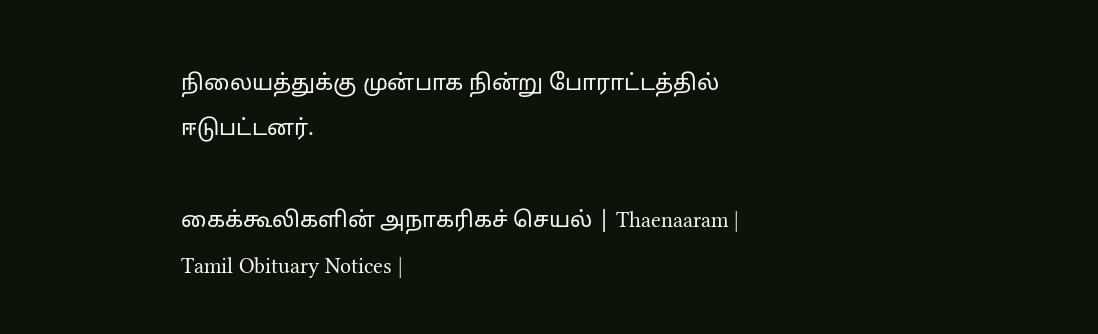நிலையத்துக்கு முன்பாக நின்று போராட்டத்தில் ஈடுபட்டனர்.

கைக்கூலிகளின் அநாகரிகச் செயல் | Thaenaaram |  Tamil Obituary Notices |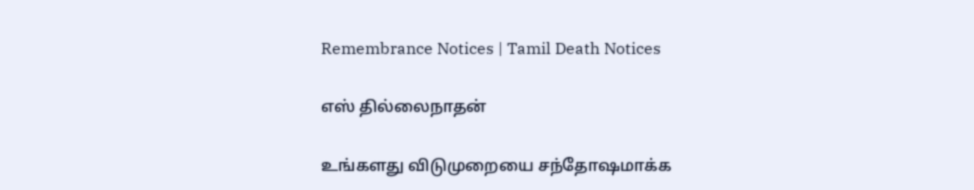Remembrance Notices | Tamil Death Notices

எஸ் தில்லைநாதன்

உங்களது விடுமுறையை சந்தோஷமாக்க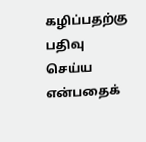கழிப்பதற்கு பதிவு செய்ய என்பதைக்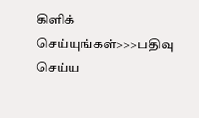கிளிக் செய்யுங்கள்>>>பதிவு செய்ய